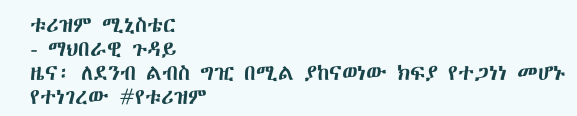ቱሪዝም ሚኒስቴር
- ማህበራዊ ጉዳይ
ዜና፡ ለደንብ ልብስ ግዢ በሚል ያከናወነው ክፍያ የተጋነነ መሆኑ የተነገረው #የቱሪዝም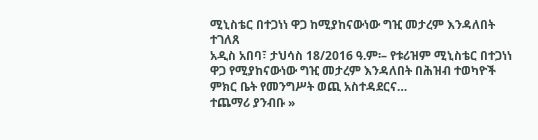ሚኒስቴር በተጋነነ ዋጋ ከሚያከናውነው ግዢ መታረም እንዳለበት ተገለጸ
አዲስ አበባ፣ ታህሳስ 18/2016 ዓ.ም፡– የቱሪዝም ሚኒስቴር በተጋነነ ዋጋ የሚያከናውነው ግዢ መታረም እንዳለበት በሕዝብ ተወካዮች ምክር ቤት የመንግሥት ወጪ አስተዳደርና…
ተጨማሪ ያንብቡ »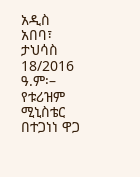አዲስ አበባ፣ ታህሳስ 18/2016 ዓ.ም፡– የቱሪዝም ሚኒስቴር በተጋነነ ዋጋ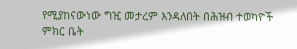የሚያከናውነው ግዢ መታረም እንዳለበት በሕዝብ ተወካዮች ምክር ቤት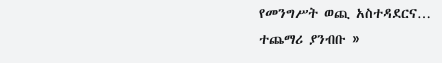የመንግሥት ወጪ አስተዳደርና…
ተጨማሪ ያንብቡ »